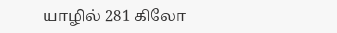யாழில் 281 கிலோ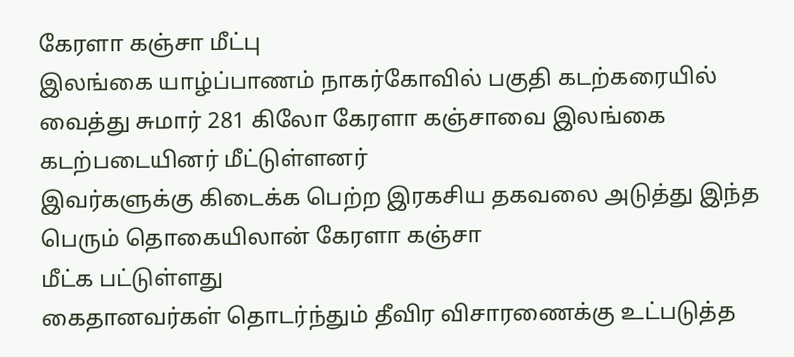கேரளா கஞ்சா மீட்பு
இலங்கை யாழ்ப்பாணம் நாகர்கோவில் பகுதி கடற்கரையில் வைத்து சுமார் 281 கிலோ கேரளா கஞ்சாவை இலங்கை கடற்படையினர் மீட்டுள்ளனர்
இவர்களுக்கு கிடைக்க பெற்ற இரகசிய தகவலை அடுத்து இந்த பெரும் தொகையிலான் கேரளா கஞ்சா
மீட்க பட்டுள்ளது
கைதானவர்கள் தொடர்ந்தும் தீவிர விசாரணைக்கு உட்படுத்த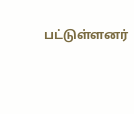பட்டுள்ளனர்